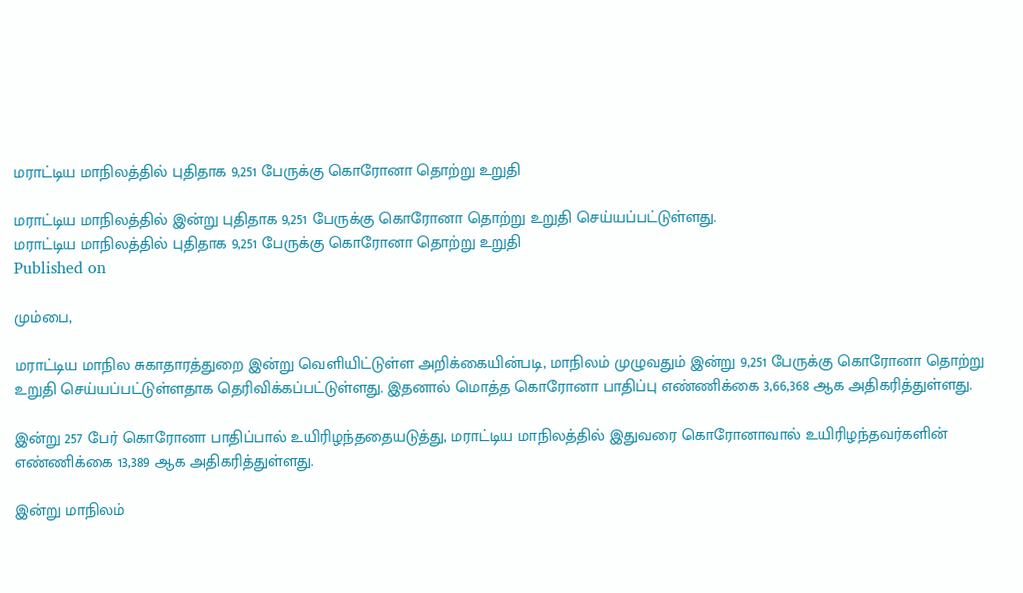மராட்டிய மாநிலத்தில் புதிதாக 9,251 பேருக்கு கொரோனா தொற்று உறுதி

மராட்டிய மாநிலத்தில் இன்று புதிதாக 9,251 பேருக்கு கொரோனா தொற்று உறுதி செய்யப்பட்டுள்ளது.
மராட்டிய மாநிலத்தில் புதிதாக 9,251 பேருக்கு கொரோனா தொற்று உறுதி
Published on

மும்பை,

மராட்டிய மாநில சுகாதாரத்துறை இன்று வெளியிட்டுள்ள அறிக்கையின்படி, மாநிலம் முழுவதும் இன்று 9,251 பேருக்கு கொரோனா தொற்று உறுதி செய்யப்பட்டுள்ளதாக தெரிவிக்கப்பட்டுள்ளது. இதனால் மொத்த கொரோனா பாதிப்பு எண்ணிக்கை 3,66,368 ஆக அதிகரித்துள்ளது.

இன்று 257 பேர் கொரோனா பாதிப்பால் உயிரிழந்ததையடுத்து, மராட்டிய மாநிலத்தில் இதுவரை கொரோனாவால் உயிரிழந்தவர்களின் எண்ணிக்கை 13,389 ஆக அதிகரித்துள்ளது.

இன்று மாநிலம்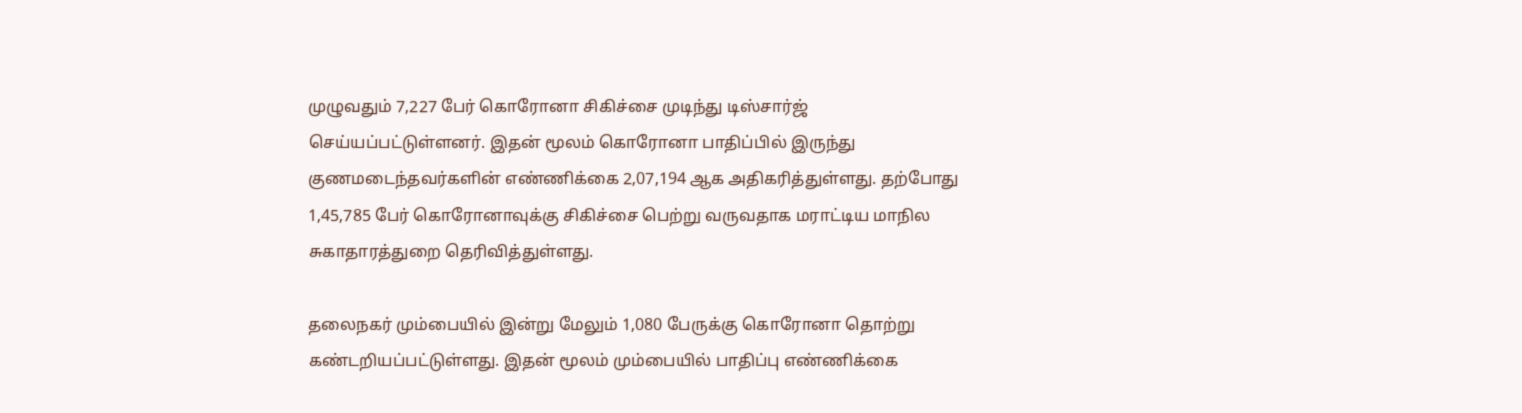முழுவதும் 7,227 பேர் கொரோனா சிகிச்சை முடிந்து டிஸ்சார்ஜ் செய்யப்பட்டுள்ளனர். இதன் மூலம் கொரோனா பாதிப்பில் இருந்து குணமடைந்தவர்களின் எண்ணிக்கை 2,07,194 ஆக அதிகரித்துள்ளது. தற்போது 1,45,785 பேர் கொரோனாவுக்கு சிகிச்சை பெற்று வருவதாக மராட்டிய மாநில சுகாதாரத்துறை தெரிவித்துள்ளது.

தலைநகர் மும்பையில் இன்று மேலும் 1,080 பேருக்கு கொரோனா தொற்று கண்டறியப்பட்டுள்ளது. இதன் மூலம் மும்பையில் பாதிப்பு எண்ணிக்கை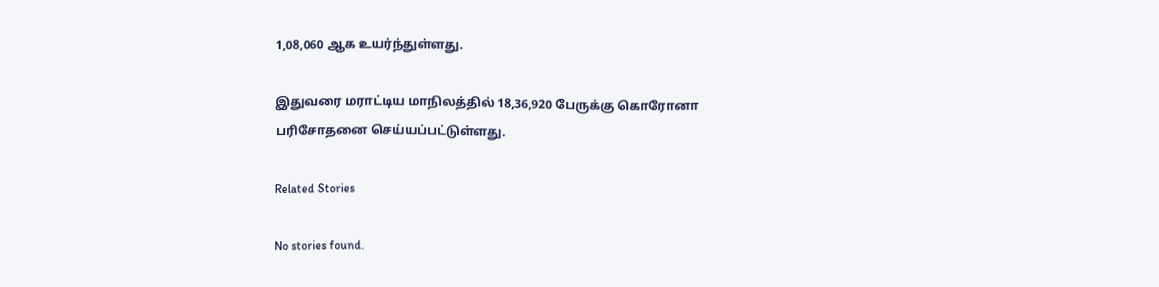1,08,060 ஆக உயர்ந்துள்ளது.

இதுவரை மராட்டிய மாநிலத்தில் 18,36,920 பேருக்கு கொரோனா பரிசோதனை செய்யப்பட்டுள்ளது.

Related Stories

No stories found.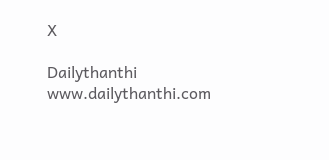X

Dailythanthi
www.dailythanthi.com